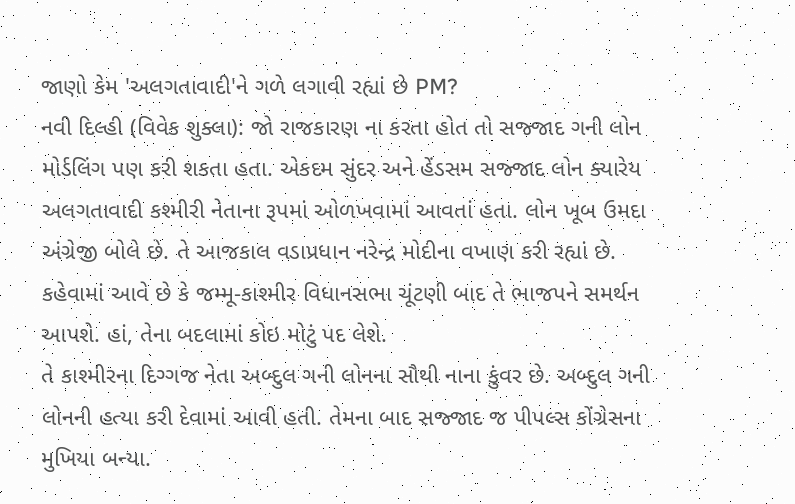જાણો કેમ 'અલગતાવાદી'ને ગળે લગાવી રહ્યાં છે PM?
નવી દિલ્હી (વિવેક શુક્લા): જો રાજકારણ ના કરતા હોત તો સજ્જાદ ગની લોન મોર્ડલિંગ પણ કરી શકતા હતા. એકદમ સુંદર અને હેંડસમ સજ્જાદ લોન ક્યારેય અલગતાવાદી કશ્મીરી નેતાના રૂપમાં ઓળખવામાં આવતાં હતા. લોન ખૂબ ઉમદા અંગ્રેજી બોલે છે. તે આજકાલ વડાપ્રધાન નરેન્દ્ર મોદીના વખાણ કરી રહ્યાં છે. કહેવામાં આવે છે કે જમ્મૂ-કાશ્મીર વિધાનસભા ચૂંટણી બાદ તે ભાજપને સમર્થન આપશે. હાં, તેના બદલામાં કોઇ મોટું પદ લેશે.
તે કાશ્મીરના દિગ્ગજ નેતા અબ્દુલ ગની લોનના સૌથી નાના કુંવર છે. અબ્દુલ ગની લોનની હત્યા કરી દેવામાં આવી હતી. તેમના બાદ સજ્જાદ જ પીપલ્સ કોંગ્રેસના મુખિયા બન્યા.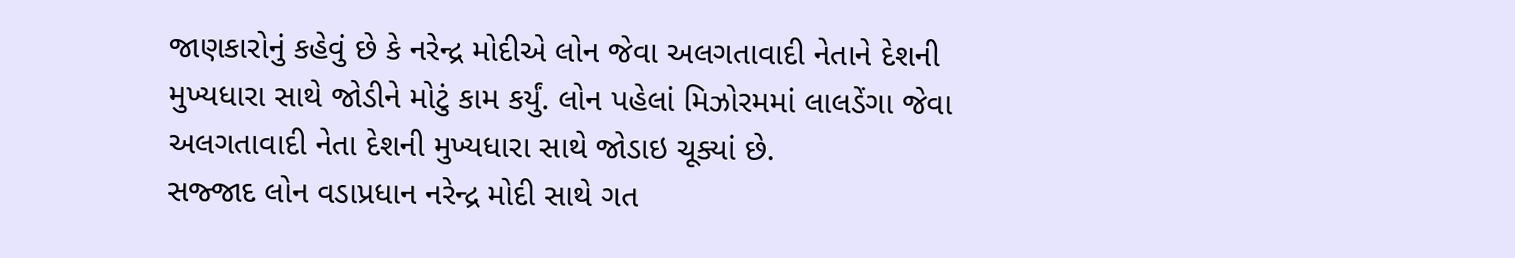જાણકારોનું કહેવું છે કે નરેન્દ્ર મોદીએ લોન જેવા અલગતાવાદી નેતાને દેશની મુખ્યધારા સાથે જોડીને મોટું કામ કર્યું. લોન પહેલાં મિઝોરમમાં લાલડેંગા જેવા અલગતાવાદી નેતા દેશની મુખ્યધારા સાથે જોડાઇ ચૂક્યાં છે.
સજ્જાદ લોન વડાપ્રધાન નરેન્દ્ર મોદી સાથે ગત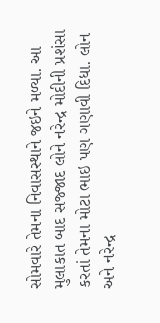સોમવારે તેમના નિવાસસ્થાને જઇને મળ્યા. આ મુલાકાત બાદ સજ્જાદ લોને નરેન્દ્ર મોદીની પ્રશંસા કરતાં તેમના મોટા ભાઇ પણ ગણાવી દિધા. લોન અને નરેન્દ્ર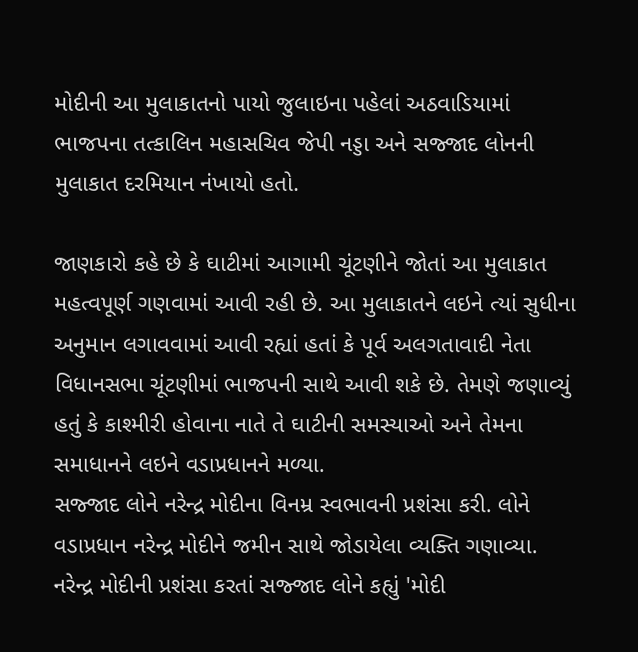મોદીની આ મુલાકાતનો પાયો જુલાઇના પહેલાં અઠવાડિયામાં ભાજપના તત્કાલિન મહાસચિવ જેપી નડ્ડા અને સજ્જાદ લોનની મુલાકાત દરમિયાન નંખાયો હતો.

જાણકારો કહે છે કે ઘાટીમાં આગામી ચૂંટણીને જોતાં આ મુલાકાત મહત્વપૂર્ણ ગણવામાં આવી રહી છે. આ મુલાકાતને લઇને ત્યાં સુધીના અનુમાન લગાવવામાં આવી રહ્યાં હતાં કે પૂર્વ અલગતાવાદી નેતા વિધાનસભા ચૂંટણીમાં ભાજપની સાથે આવી શકે છે. તેમણે જણાવ્યું હતું કે કાશ્મીરી હોવાના નાતે તે ઘાટીની સમસ્યાઓ અને તેમના સમાધાનને લઇને વડાપ્રધાનને મળ્યા.
સજ્જાદ લોને નરેન્દ્ર મોદીના વિનમ્ર સ્વભાવની પ્રશંસા કરી. લોને વડાપ્રધાન નરેન્દ્ર મોદીને જમીન સાથે જોડાયેલા વ્યક્તિ ગણાવ્યા. નરેન્દ્ર મોદીની પ્રશંસા કરતાં સજ્જાદ લોને કહ્યું 'મોદી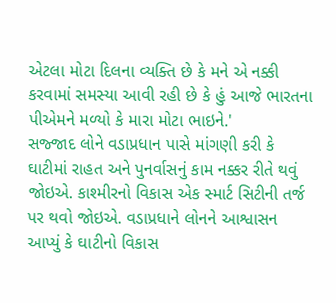એટલા મોટા દિલના વ્યક્તિ છે કે મને એ નક્કી કરવામાં સમસ્યા આવી રહી છે કે હું આજે ભારતના પીએમને મળ્યો કે મારા મોટા ભાઇને.'
સજ્જાદ લોને વડાપ્રધાન પાસે માંગણી કરી કે ઘાટીમાં રાહત અને પુનર્વાસનું કામ નક્કર રીતે થવું જોઇએ. કાશ્મીરનો વિકાસ એક સ્માર્ટ સિટીની તર્જ પર થવો જોઇએ. વડાપ્રધાને લોનને આશ્વાસન આપ્યું કે ઘાટીનો વિકાસ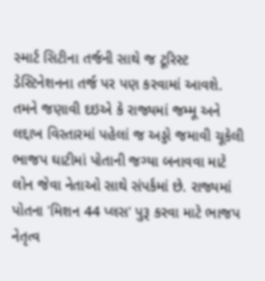સ્માર્ટ સિટીના તર્જની સાથે જ ટૂરિસ્ટ ડેસ્ટિનેશનના તર્જ પર પણ કરવામાં આવશે.
તમને જણાવી દઇએ કે રાજ્યમાં જમ્મૂ અને લદ્દાખ વિસ્તારમાં પહેલાં જ અડ્ડો જમાવી ચૂકેલી ભાજપ ઘાટીમાં પોતાની જગ્યા બનાવવા માટે લોન જેવા નેતાઓ સાથે સંપર્કમાં છે. રાજ્યમાં પોતના 'મિશન 44 પ્લસ' પુરૂ કરવા માટે ભાજપ નેતૃત્વ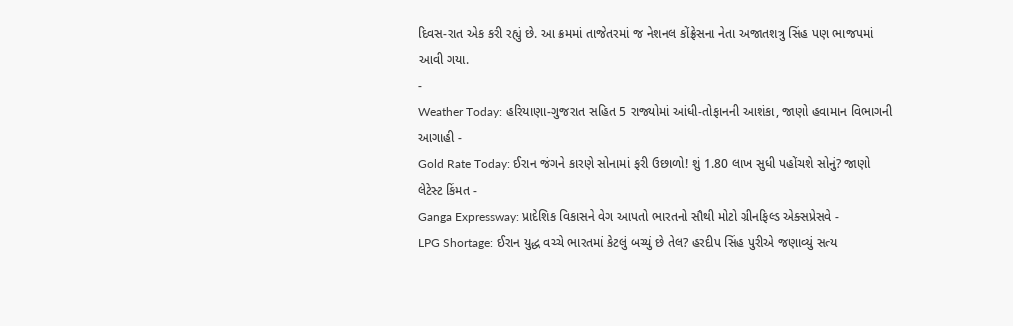દિવસ-રાત એક કરી રહ્યું છે. આ ક્રમમાં તાજેતરમાં જ નેશનલ કોંફ્રેસના નેતા અજાતશત્રુ સિંહ પણ ભાજપમાં આવી ગયા.
-
Weather Today: હરિયાણા-ગુજરાત સહિત 5 રાજ્યોમાં આંધી-તોફાનની આશંકા, જાણો હવામાન વિભાગની આગાહી -
Gold Rate Today: ઈરાન જંગને કારણે સોનામાં ફરી ઉછાળો! શું 1.80 લાખ સુધી પહોંચશે સોનું? જાણો લેટેસ્ટ કિંમત -
Ganga Expressway: પ્રાદેશિક વિકાસને વેગ આપતો ભારતનો સૌથી મોટો ગ્રીનફિલ્ડ એક્સપ્રેસવે -
LPG Shortage: ઈરાન યુદ્ધ વચ્ચે ભારતમાં કેટલું બચ્યું છે તેલ? હરદીપ સિંહ પુરીએ જણાવ્યું સત્ય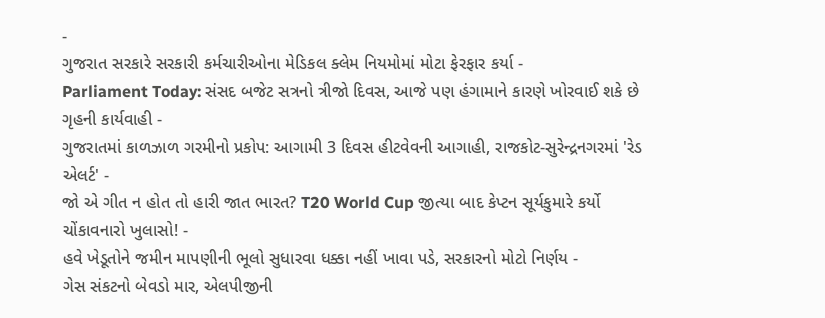-
ગુજરાત સરકારે સરકારી કર્મચારીઓના મેડિકલ ક્લેમ નિયમોમાં મોટા ફેરફાર કર્યા -
Parliament Today: સંસદ બજેટ સત્રનો ત્રીજો દિવસ, આજે પણ હંગામાને કારણે ખોરવાઈ શકે છે ગૃહની કાર્યવાહી -
ગુજરાતમાં કાળઝાળ ગરમીનો પ્રકોપ: આગામી 3 દિવસ હીટવેવની આગાહી, રાજકોટ-સુરેન્દ્રનગરમાં 'રેડ એલર્ટ' -
જો એ ગીત ન હોત તો હારી જાત ભારત? T20 World Cup જીત્યા બાદ કેપ્ટન સૂર્યકુમારે કર્યો ચોંકાવનારો ખુલાસો! -
હવે ખેડૂતોને જમીન માપણીની ભૂલો સુધારવા ધક્કા નહીં ખાવા પડે, સરકારનો મોટો નિર્ણય -
ગેસ સંકટનો બેવડો માર, એલપીજીની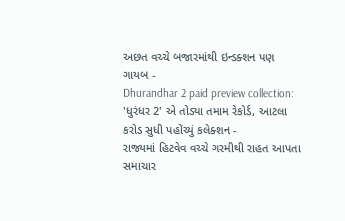અછત વચ્ચે બજારમાંથી ઇન્ડક્શન પણ ગાયબ -
Dhurandhar 2 paid preview collection: 'ધુરંધર 2' એ તોડ્યા તમામ રેકોર્ડ, આટલા કરોડ સુધી પહોંચ્યું કલેક્શન -
રાજ્યમાં હિટવેવ વચ્ચે ગરમીથી રાહત આપતા સમાચાર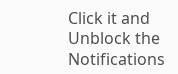Click it and Unblock the Notifications